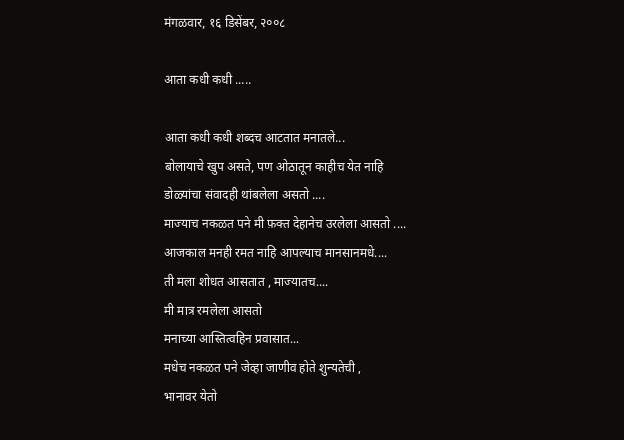मंगळवार, १६ डिसेंबर, २००८

आता कधी कधी .....

आता कधी कधी शब्दच आटतात मनातले...
बोलायाचे खुप असते, पण ओठातून काहीच येत नाहि
डोळ्यांचा संवादही थांबलेला असतो ....
माज्याच नकळत पने मी फ़क्त देहानेच उरलेला आसतो ....
आजकाल मनही रमत नाहि आपल्याच मानसानमधे....
ती मला शोधत आसतात , माज्यातच....
मी मात्र रमलेला आसतो
मनाच्या आस्तित्वहिन प्रवासात...
मधेच नकळत पने जेव्हा जाणीव होते शुन्यतेची ,
भानावर येतो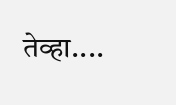तेव्हा....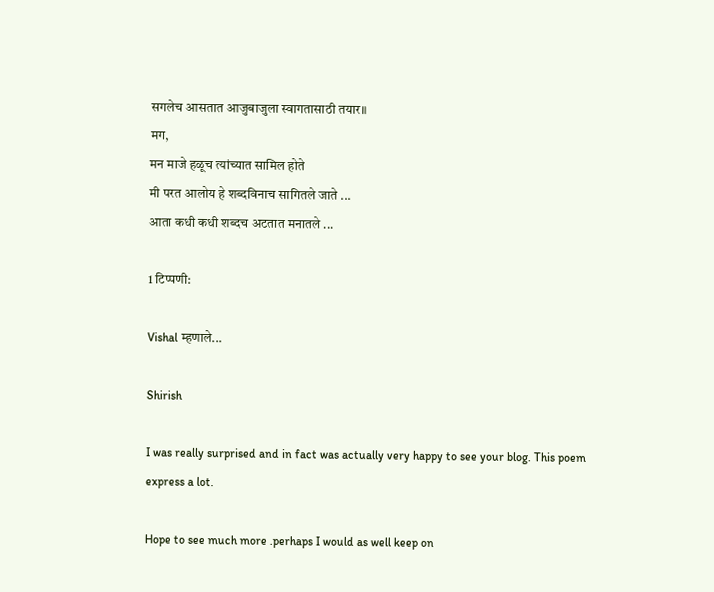सगलेच आसतात आजुबाजुला स्वागतासाठी तयार॥
मग,
मन माजे हळूच त्यांच्यात सामिल होते
मी परत आलोय हे शब्दविनाच सागितले जाते ...
आता कधी कधी शब्दच अटतात मनातले ...

1 टिप्पणी:

Vishal म्हणाले...

Shirish

I was really surprised and in fact was actually very happy to see your blog. This poem express a lot.

Hope to see much more .perhaps I would as well keep on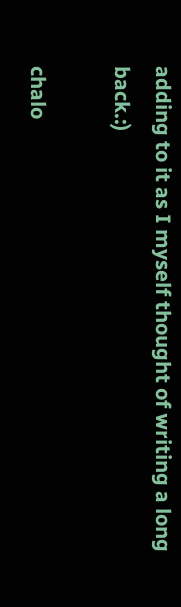adding to it as I myself thought of writing a long back.:)

chalo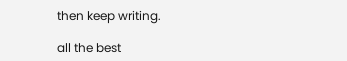then keep writing.

all the best